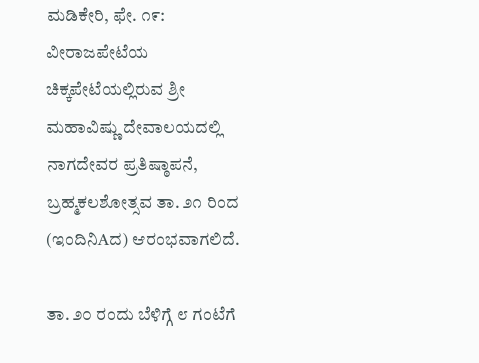ಮಡಿಕೇರಿ, ಫೇ. ೧೯: ವೀರಾಜಪೇಟೆಯ ಚಿಕ್ಕಪೇಟೆಯಲ್ಲಿರುವ ಶ್ರೀ ಮಹಾವಿಷ್ಣು ದೇವಾಲಯದಲ್ಲಿ ನಾಗದೇವರ ಪ್ರತಿಷ್ಠಾಪನೆ, ಬ್ರಹ್ಮಕಲಶೋತ್ಸವ ತಾ. ೨೧ ರಿಂದ (ಇಂದಿನಿAದ) ಆರಂಭವಾಗಲಿದೆ.

ತಾ. ೨೦ ರಂದು ಬೆಳಿಗ್ಗೆ ೮ ಗಂಟೆಗೆ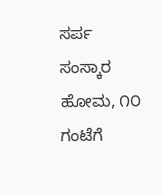ಸರ್ಪ ಸಂಸ್ಕಾರ ಹೋಮ, ೧೦ ಗಂಟೆಗೆ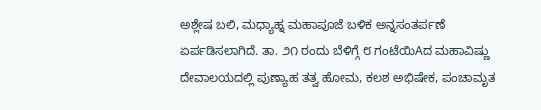ಅಶ್ಲೇಷ ಬಲಿ, ಮಧ್ಯಾಹ್ನ ಮಹಾಪೂಜೆ ಬಳಿಕ ಅನ್ನಸಂತರ್ಪಣೆ ಏರ್ಪಡಿಸಲಾಗಿದೆ. ತಾ. ೨೧ ರಂದು ಬೆಳಿಗ್ಗೆ ೮ ಗಂಟೆಯಿAದ ಮಹಾವಿಷ್ಣು ದೇವಾಲಯದಲ್ಲಿ ಪುಣ್ಯಾಹ ತತ್ವ ಹೋಮ, ಕಲಶ ಅಭಿಷೇಕ, ಪಂಚಾಮೃತ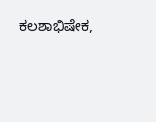ಕಲಶಾಭಿಷೇಕ,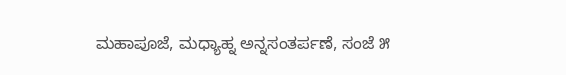ಮಹಾಪೂಜೆ, ಮಧ್ಯಾಹ್ನ ಅನ್ನಸಂತರ್ಪಣೆ, ಸಂಜೆ ೫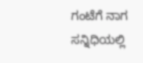ಗಂಟೆಗೆ ನಾಗ ಸನ್ನಿಧಿಯಲ್ಲಿ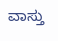ವಾಸ್ತು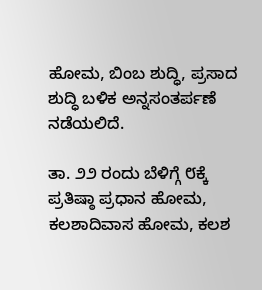ಹೋಮ, ಬಿಂಬ ಶುದ್ಧಿ, ಪ್ರಸಾದ ಶುದ್ಧಿ ಬಳಿಕ ಅನ್ನಸಂತರ್ಪಣೆ ನಡೆಯಲಿದೆ.

ತಾ. ೨೨ ರಂದು ಬೆಳಿಗ್ಗೆ ೮ಕ್ಕೆ ಪ್ರತಿಷ್ಠಾ ಪ್ರಧಾನ ಹೋಮ, ಕಲಶಾದಿವಾಸ ಹೋಮ, ಕಲಶ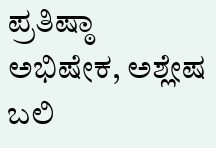ಪ್ರತಿಷ್ಠಾ ಅಭಿಷೇಕ, ಅಶ್ಲೇಷ ಬಲಿ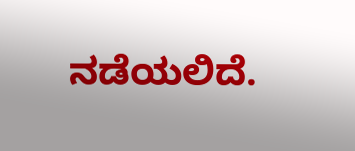ನಡೆಯಲಿದೆ.